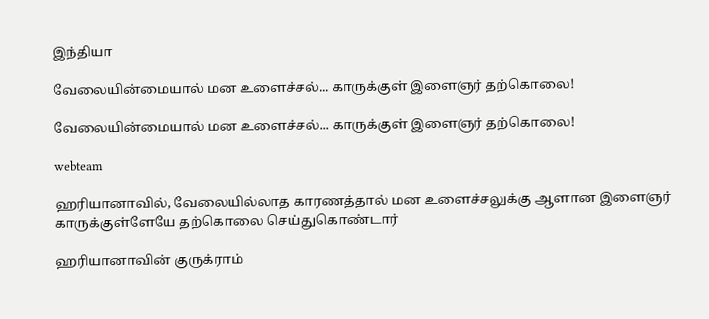இந்தியா

வேலையின்மையால் மன உளைச்சல்... காருக்குள் இளைஞர் தற்கொலை!

வேலையின்மையால் மன உளைச்சல்... காருக்குள் இளைஞர் தற்கொலை!

webteam

ஹரியானாவில், வேலையில்லாத காரணத்தால் மன உளைச்சலுக்கு ஆளான இளைஞர் காருக்குள்ளேயே தற்கொலை செய்துகொண்டார்

ஹரியானாவின் குருக்ராம்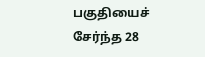பகுதியைச் சேர்ந்த 28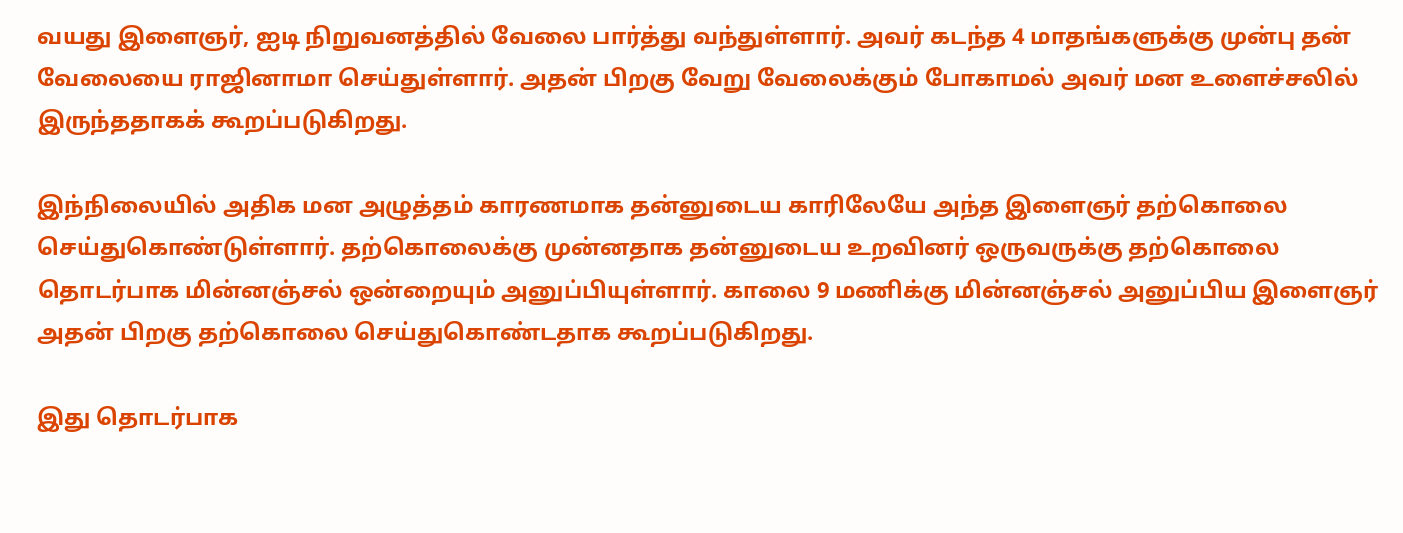வயது இளைஞர், ஐடி நிறுவனத்தில் வேலை பார்த்து வந்துள்ளார். அவர் கடந்த 4 மாதங்களுக்கு முன்பு தன் வேலையை ராஜினாமா செய்துள்ளார். அதன் பிறகு வேறு வேலைக்கும் போகாமல் அவர் மன உளைச்சலில் இருந்ததாகக் கூறப்படுகிறது.

இந்நிலையில் அதிக மன அழுத்தம் காரணமாக தன்னுடைய காரிலேயே அந்த இளைஞர் தற்கொலை செய்துகொண்டுள்ளார். தற்கொலைக்கு முன்னதாக தன்னுடைய உறவினர் ஒருவருக்கு தற்கொலை தொடர்பாக மின்னஞ்சல் ஒன்றையும் அனுப்பியுள்ளார். காலை 9 மணிக்கு மின்னஞ்சல் அனுப்பிய இளைஞர் அதன் பிறகு தற்கொலை செய்துகொண்டதாக கூறப்படுகிறது.

இது தொடர்பாக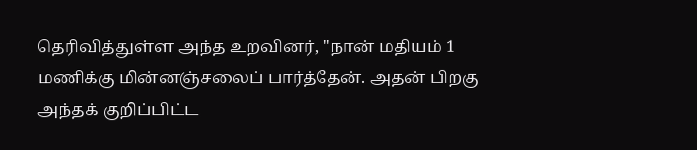தெரிவித்துள்ள அந்த உறவினர், ''நான் மதியம் 1 மணிக்கு மின்னஞ்சலைப் பார்த்தேன். அதன் பிறகு அந்தக் குறிப்பிட்ட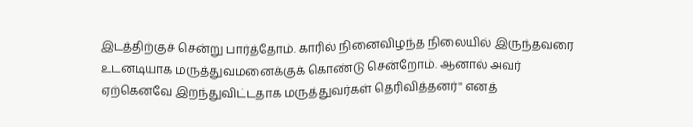இடத்திற்குச் சென்று பார்த்தோம். காரில் நினைவிழந்த நிலையில் இருந்தவரை உடனடியாக மருத்துவமனைக்குக் கொண்டு சென்றோம். ஆனால் அவர் ஏற்கெனவே இறந்துவிட்டதாக மருத்துவர்கள் தெரிவித்தனர்'' எனத்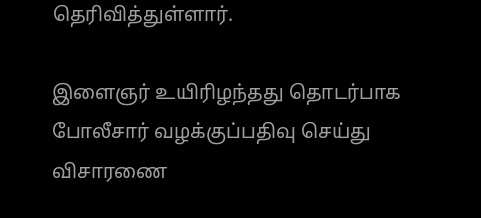தெரிவித்துள்ளார்.

இளைஞர் உயிரிழந்தது தொடர்பாக போலீசார் வழக்குப்பதிவு செய்து விசாரணை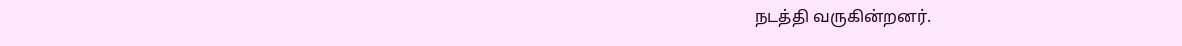நடத்தி வருகின்றனர்.